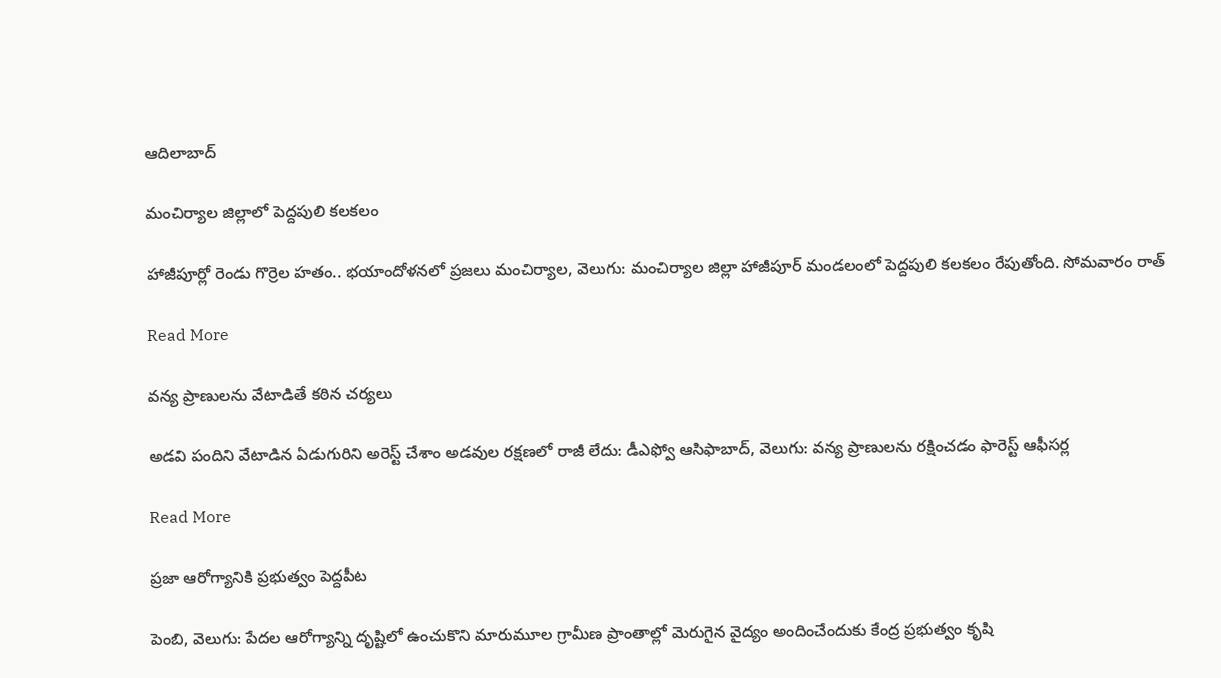ఆదిలాబాద్

మంచిర్యాల జిల్లాలో పెద్దపులి కలకలం

హాజీపూర్లో రెండు గొర్రెల హతం.. భయాందోళనలో ప్రజలు మంచిర్యాల, వెలుగు: మంచిర్యాల జిల్లా హాజీపూర్ మండలంలో పెద్దపులి కలకలం రేపుతోంది. సోమవారం రాత్

Read More

వన్య ప్రాణులను వేటాడితే కఠిన చర్యలు

అడవి పందిని వేటాడిన ఏడుగురిని అరెస్ట్ చేశాం అడవుల రక్షణలో రాజీ లేదు: డీఎఫ్వో ఆసిఫాబాద్, వెలుగు: వన్య ప్రాణులను రక్షించడం ఫారెస్ట్ ఆఫీసర్ల

Read More

ప్రజా ఆరోగ్యానికి ప్రభుత్వం పెద్దపీట

పెంబి, వెలుగు: పేదల ఆరోగ్యాన్ని దృష్టిలో ఉంచుకొని మారుమూల గ్రామీణ ప్రాంతాల్లో మెరుగైన వైద్యం అందించేందుకు కేంద్ర ప్రభుత్వం కృషి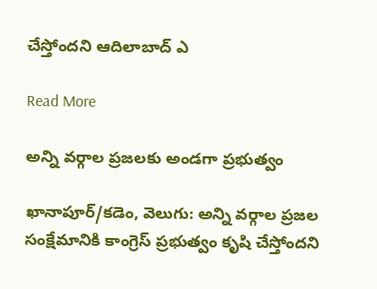చేస్తోందని ఆదిలాబాద్ ఎ

Read More

అన్ని వర్గాల ప్రజలకు అండగా ప్రభుత్వం

ఖానాపూర్/కడెం, వెలుగు: అన్ని వర్గాల ప్రజల సంక్షేమానికి కాంగ్రెస్ ప్రభుత్వం కృషి చేస్తోందని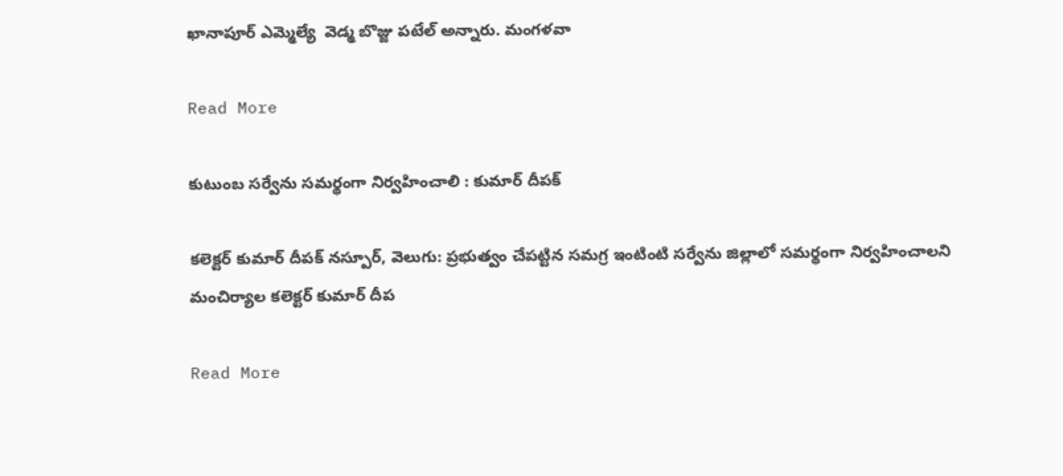ఖానాపూర్ ఎమ్మెల్యే  వెడ్మ బొజ్జు పటేల్ అన్నారు. మంగళవా

Read More

కుటుంబ సర్వేను సమర్థంగా నిర్వహించాలి : కుమార్ దీపక్

కలెక్టర్ కుమార్ దీపక్ నస్పూర్, వెలుగు: ప్రభుత్వం చేపట్టిన సమగ్ర ఇంటింటి సర్వేను జిల్లాలో సమర్థంగా నిర్వహించాలని మంచిర్యాల కలెక్టర్ కుమార్ దీప

Read More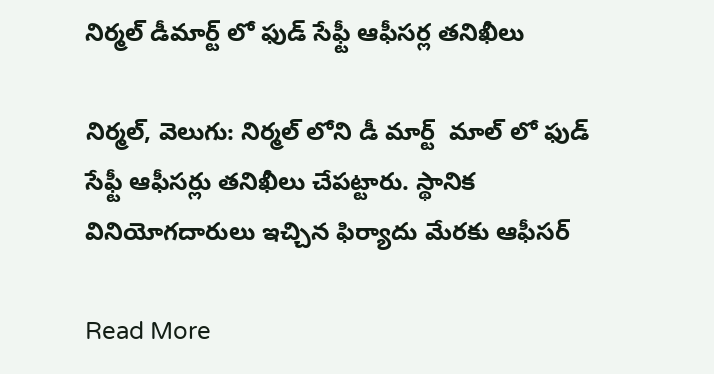నిర్మల్ డీమార్ట్ లో ఫుడ్ సేఫ్టీ ఆఫీసర్ల తనిఖీలు

నిర్మల్, వెలుగు: నిర్మల్ లోని డీ మార్ట్  మాల్ లో ఫుడ్  సేఫ్టీ ఆఫీసర్లు తనిఖీలు చేపట్టారు. స్థానిక వినియోగదారులు ఇచ్చిన ఫిర్యాదు మేరకు ఆఫీసర్

Read More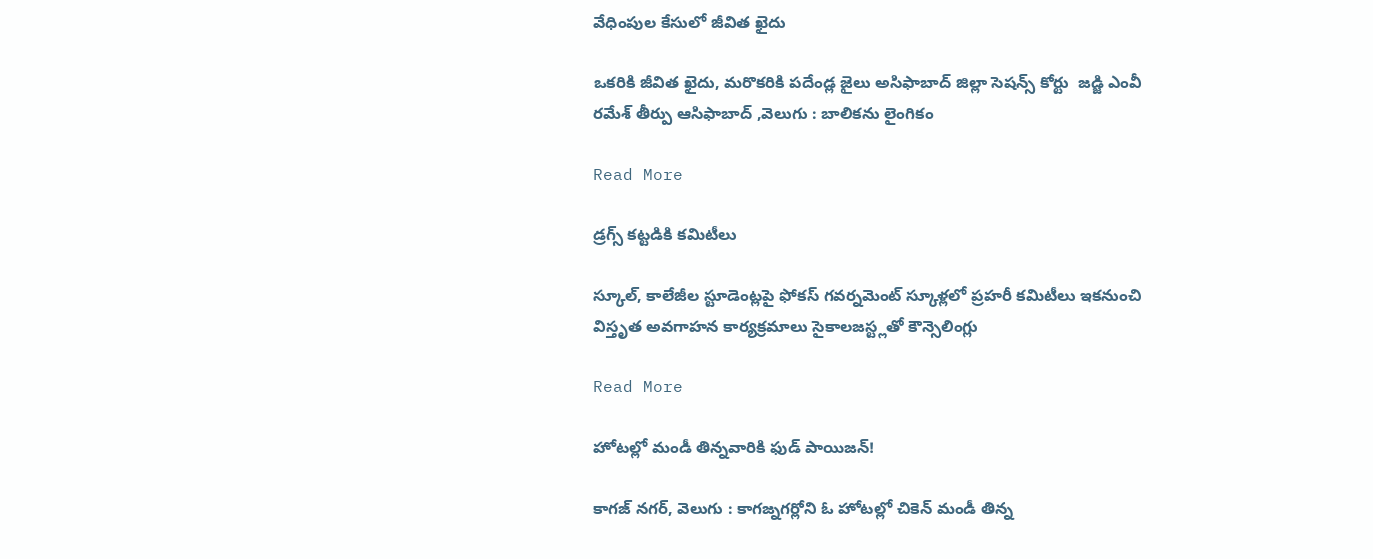వేధింపుల కేసులో జీవిత ఖైదు

ఒకరికి జీవిత ఖైదు, మరొకరికి పదేండ్ల జైలు అసిఫాబాద్ జిల్లా సెషన్స్ కోర్టు  జడ్జి ఎంవీ రమేశ్ తీర్పు ఆసిఫాబాద్ ,వెలుగు : బాలికను లైంగికం

Read More

డ్రగ్స్ కట్టడికి కమిటీలు

స్కూల్, కాలేజీల స్టూడెంట్లపై ఫోకస్ గవర్నమెంట్ స్కూళ్లలో ప్రహరీ కమిటీలు ఇకనుంచి విస్తృత అవగాహన కార్యక్రమాలు సైకాలజస్ట్లతో కౌన్సెలింగ్లు

Read More

హోటల్లో మండీ తిన్నవారికి ఫుడ్ పాయిజన్!

కాగజ్ నగర్, వెలుగు : కాగజ్నగర్లోని ఓ హోటల్లో చికెన్ మండీ తిన్న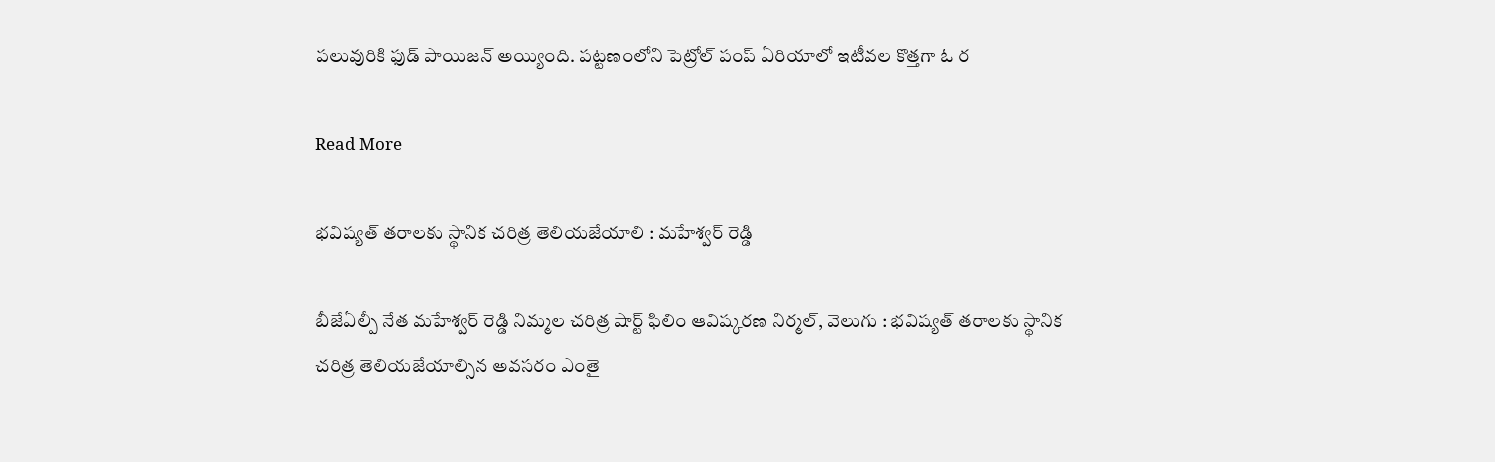పలువురికి ఫుడ్ పాయిజన్ అయ్యింది. పట్టణంలోని పెట్రోల్ పంప్ ఏరియాలో ఇటీవల కొత్తగా ఓ ర

Read More

భవిష్యత్ తరాలకు స్థానిక చరిత్ర తెలియజేయాలి : మహేశ్వర్ రెడ్డి

బీజేఏల్పీ నేత మహేశ్వర్ రెడ్డి నిమ్మల చరిత్ర షార్ట్ ఫిలిం ఆవిష్కరణ నిర్మల్, వెలుగు : భవిష్యత్ తరాలకు స్థానిక చరిత్ర తెలియజేయాల్సిన అవసరం ఎంతై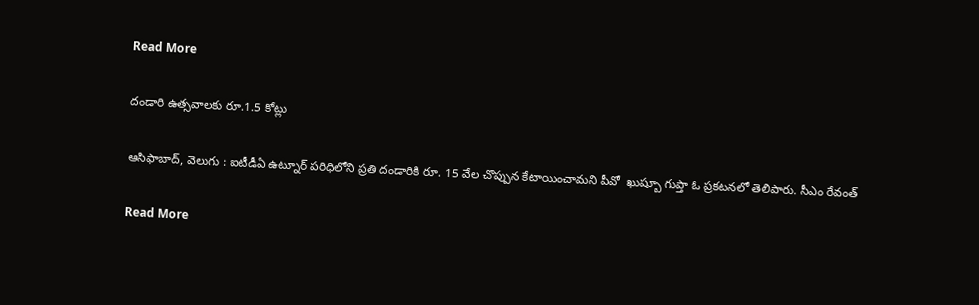Read More

దండారి ఉత్సవాలకు రూ.1.5 కోట్లు

ఆసిఫాబాద్, వెలుగు : ఐటీడీఏ ఉట్నూర్ పరిధిలోని ప్రతి దండారికి రూ. 15 వేల చొప్పున కేటాయించామని పీవో  ఖుష్బూ గుప్తా ఓ ప్రకటనలో తెలిపారు. సీఎం రేవంత్

Read More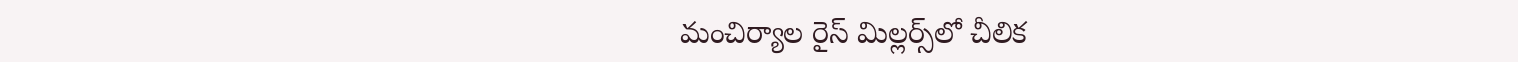మంచిర్యాల రైస్‌‌‌‌‌‌‌‌ మిల్లర్స్‌‌‌‌‌‌‌‌లో చీలిక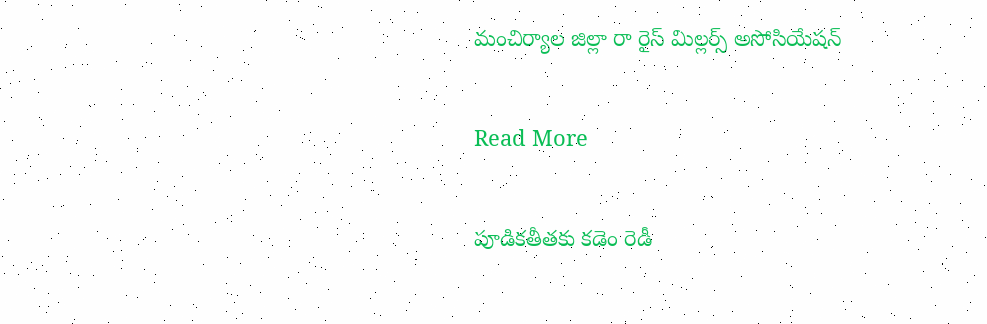మంచిర్యాల జిల్లా రా రైస్‌‌‌‌‌‌‌‌ మిల్లర్స్‌‌‌‌‌‌‌‌ అసోసియేషన్‌

Read More

పూడికతీతకు కడెం రెడీ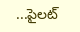...పైలట్‌‌‌‌‌‌‌‌‌‌‌‌‌‌‌‌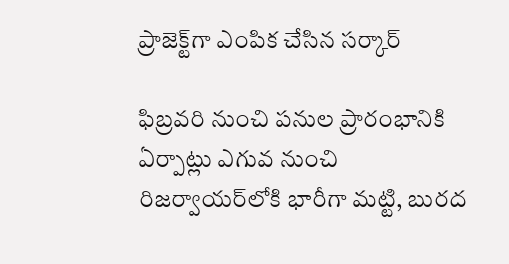ప్రాజెక్ట్‌‌‌‌‌‌‌‌గా ఎంపిక చేసిన సర్కార్‌‌‌‌‌‌‌‌

ఫిబ్రవరి నుంచి పనుల ప్రారంభానికి ఏర్పాట్లు ఎగువ నుంచి రిజర్వాయర్‌‌‌‌‌‌‌‌లోకి భారీగా మట్టి, బురద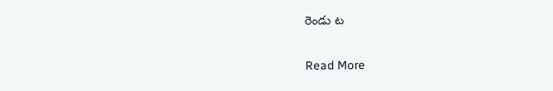రెండు ట

Read More